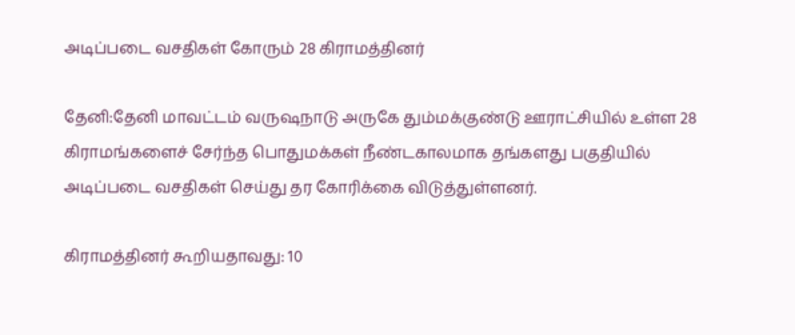அடிப்படை வசதிகள் கோரும் 28 கிராமத்தினர்

தேனி:தேனி மாவட்டம் வருஷநாடு அருகே தும்மக்குண்டு ஊராட்சியில் உள்ள 28 கிராமங்களைச் சேர்ந்த பொதுமக்கள் நீண்டகாலமாக தங்களது பகுதியில் அடிப்படை வசதிகள் செய்து தர கோரிக்கை விடுத்துள்ளனர்.

கிராமத்தினர் கூறியதாவது: 10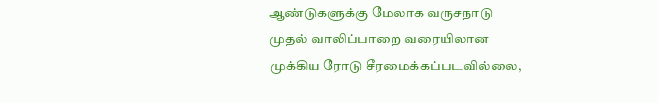ஆண்டுகளுக்கு மேலாக வருசநாடு முதல் வாலிப்பாறை வரையிலான முக்கிய ரோடு சீரமைக்கப்படவில்லை,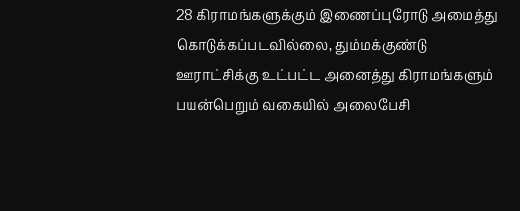28 கிராமங்களுக்கும் இணைப்புரோடு அமைத்து கொடுக்கப்படவில்லை, தும்மக்குண்டு ஊராட்சிக்கு உட்பட்ட அனைத்து கிராமங்களும் பயன்பெறும் வகையில் அலைபேசி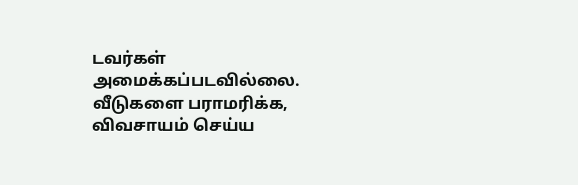டவர்கள் அமைக்கப்படவில்லை. வீடுகளை பராமரிக்க, விவசாயம் செய்ய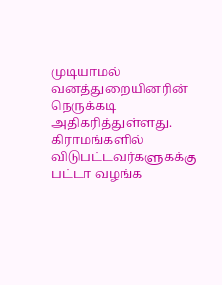முடியாமல் வனத்துறையினரின் நெருக்கடி அதிகரித்துள்ளது. கிராமங்களில் விடுபட்டவர்களுகக்கு பட்டா வழங்க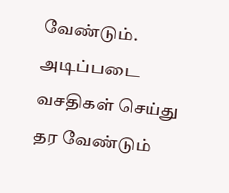வேண்டும். அடிப்படை வசதிகள் செய்து தர வேண்டும்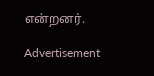என்றனர்.

Advertisement